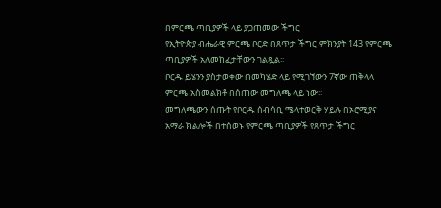በምርጫ ጣቢያዎች ላይ ያጋጠመው ችግር
የኢትዮጵያ ብሔራዊ ምርጫ ቦርድ በጸጥታ ችግር ምክንያት 143 የምርጫ ጣቢያዎች አለመከፈታቸውን ገልጿል፡፡
ቦርዱ ይሄንን ያስታወቀው በመካሄድ ላይ የሚገኘውን 7ኛው ጠቅላላ ምርጫ አስመልክቶ በሰጠው መግለጫ ላይ ነው፡፡
መግለጫውን ሰጡት የቦርዱ ሰብሳቢ ሜላተወርቅ ሃይሉ በኦሮሚያና አማራ ክልሎች በተሰወኑ የምርጫ ጣቢያዎች የጸጥታ ችግር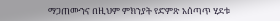ማጋጠሙንና በዚህም ምክንያት የድምጽ አሰጣጥ ሂደቱ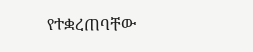የተቋረጠባቸው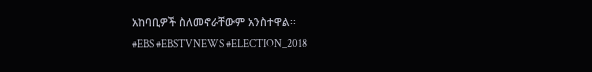አከባቢዎች ስለመኖራቸውም አንስተዋል፡፡
#EBS #EBSTVNEWS #ELECTION_2018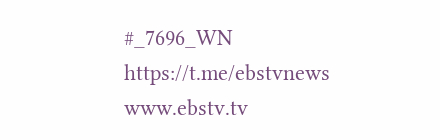#_7696_WN https://t.me/ebstvnews www.ebstv.tv